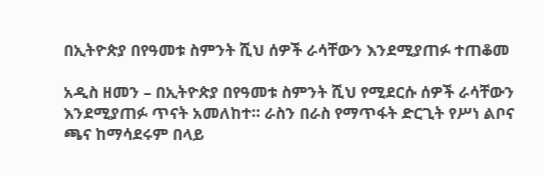በኢትዮጵያ በየዓመቱ ስምንት ሺህ ሰዎች ራሳቸውን እንደሚያጠፉ ተጠቆመ

አዲስ ዘመን – በኢትዮጵያ በየዓመቱ ስምንት ሺህ የሚደርሱ ሰዎች ራሳቸውን እንደሚያጠፉ ጥናት አመለከተ። ራስን በራስ የማጥፋት ድርጊት የሥነ ልቦና ጫና ከማሳደሩም በላይ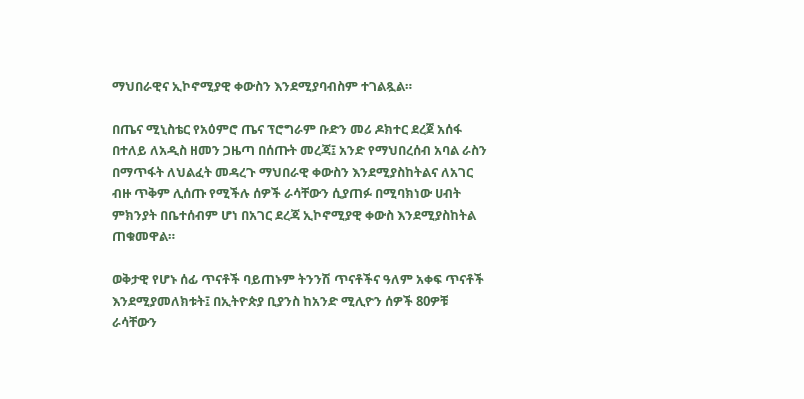ማህበራዊና ኢኮኖሚያዊ ቀውስን እንደሚያባብስም ተገልጿል።

በጤና ሚኒስቴር የአዕምሮ ጤና ፕሮግራም ቡድን መሪ ዶክተር ደረጀ አሰፋ በተለይ ለአዲስ ዘመን ጋዜጣ በሰጡት መረጃ፤ አንድ የማህበረሰብ አባል ራስን በማጥፋት ለህልፈት መዳረጉ ማህበራዊ ቀውስን እንደሚያስከትልና ለአገር ብዙ ጥቅም ሊሰጡ የሚችሉ ሰዎች ራሳቸውን ሲያጠፉ በሚባክነው ሀብት ምክንያት በቤተሰብም ሆነ በአገር ደረጃ ኢኮኖሚያዊ ቀውስ እንደሚያስከትል ጠቁመዋል።

ወቅታዊ የሆኑ ሰፊ ጥናቶች ባይጠኑም ትንንሽ ጥናቶችና ዓለም አቀፍ ጥናቶች እንደሚያመለክቱት፤ በኢትዮጵያ ቢያንስ ከአንድ ሚሊዮን ሰዎች 80ዎቹ ራሳቸውን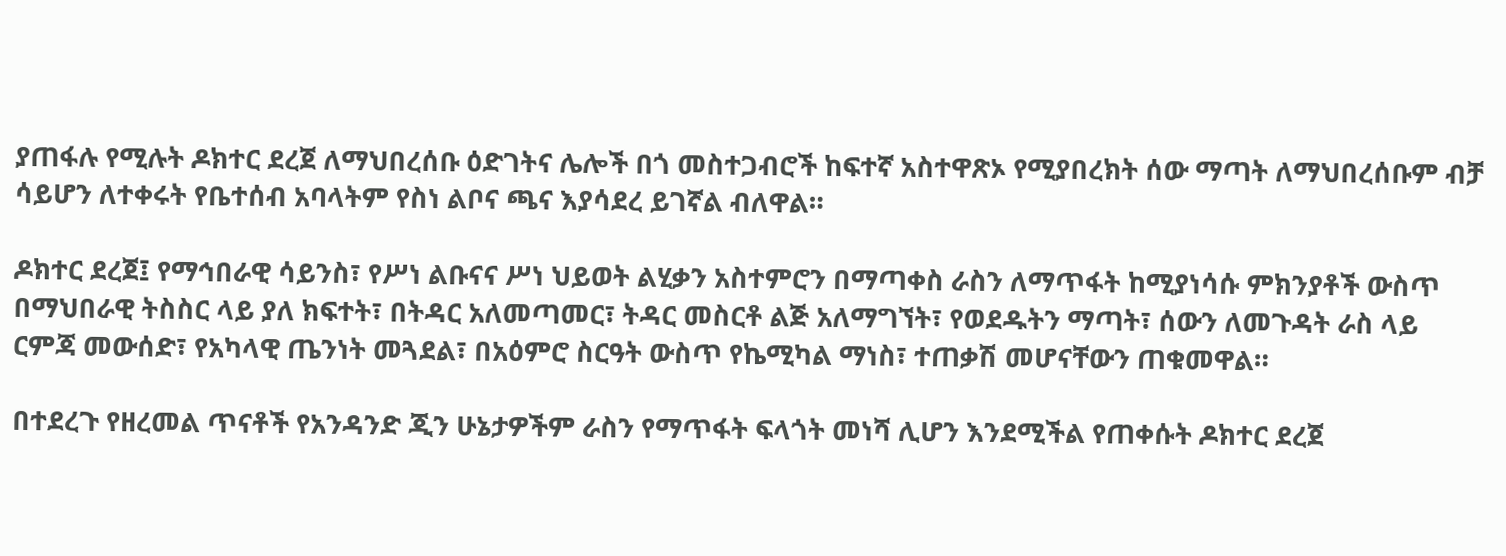ያጠፋሉ የሚሉት ዶክተር ደረጀ ለማህበረሰቡ ዕድገትና ሌሎች በጎ መስተጋብሮች ከፍተኛ አስተዋጽኦ የሚያበረክት ሰው ማጣት ለማህበረሰቡም ብቻ ሳይሆን ለተቀሩት የቤተሰብ አባላትም የስነ ልቦና ጫና እያሳደረ ይገኛል ብለዋል።

ዶክተር ደረጀ፤ የማኅበራዊ ሳይንስ፣ የሥነ ልቡናና ሥነ ህይወት ልሂቃን አስተምሮን በማጣቀስ ራስን ለማጥፋት ከሚያነሳሱ ምክንያቶች ውስጥ በማህበራዊ ትስስር ላይ ያለ ክፍተት፣ በትዳር አለመጣመር፣ ትዳር መስርቶ ልጅ አለማግኘት፣ የወደዱትን ማጣት፣ ሰውን ለመጉዳት ራስ ላይ ርምጃ መውሰድ፣ የአካላዊ ጤንነት መጓደል፣ በአዕምሮ ስርዓት ውስጥ የኬሚካል ማነስ፣ ተጠቃሽ መሆናቸውን ጠቁመዋል።

በተደረጉ የዘረመል ጥናቶች የአንዳንድ ጂን ሁኔታዎችም ራስን የማጥፋት ፍላጎት መነሻ ሊሆን እንደሚችል የጠቀሱት ዶክተር ደረጀ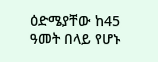ዕድሜያቸው ከ45 ዓመት በላይ የሆኑ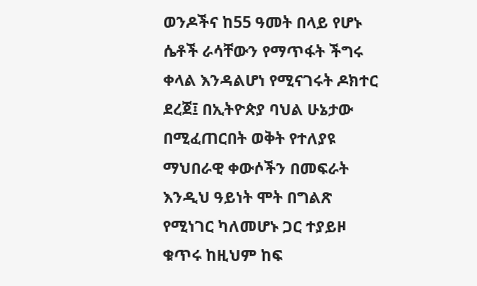ወንዶችና ከ55 ዓመት በላይ የሆኑ ሴቶች ራሳቸውን የማጥፋት ችግሩ ቀላል እንዳልሆነ የሚናገሩት ዶክተር ደረጀ፤ በኢትዮጵያ ባህል ሁኔታው በሚፈጠርበት ወቅት የተለያዩ ማህበራዊ ቀውሶችን በመፍራት እንዲህ ዓይነት ሞት በግልጽ የሚነገር ካለመሆኑ ጋር ተያይዞ ቁጥሩ ከዚህም ከፍ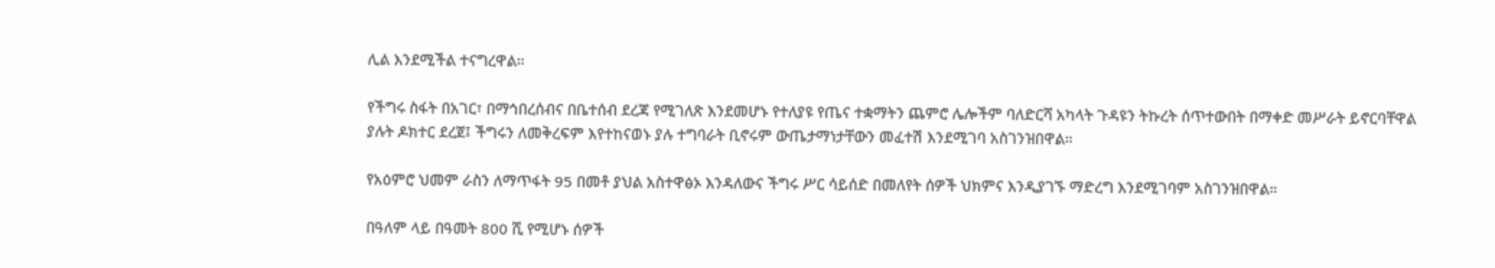ሊል እንደሚችል ተናግረዋል።

የችግሩ ስፋት በአገር፣ በማኅበረሰብና በቤተሰብ ደረጃ የሚገለጽ እንደመሆኑ የተለያዩ የጤና ተቋማትን ጨምሮ ሌሎችም ባለድርሻ አካላት ጉዳዩን ትኩረት ሰጥተውበት በማቀድ መሥራት ይኖርባቸዋል ያሉት ዶክተር ደረጀ፤ ችግሩን ለመቅረፍም እየተከናወኑ ያሉ ተግባራት ቢኖሩም ውጤታማነታቸውን መፈተሽ እንደሚገባ አስገንዝበዋል።

የአዕምሮ ህመም ራስን ለማጥፋት 95 በመቶ ያህል አስተዋፅኦ እንዳለውና ችግሩ ሥር ሳይሰድ በመለየት ሰዎች ህክምና እንዲያገኙ ማድረግ እንደሚገባም አስገንዝበዋል።

በዓለም ላይ በዓመት 800 ሺ የሚሆኑ ሰዎች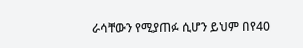ራሳቸውን የሚያጠፉ ሲሆን ይህም በየ40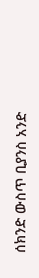ሰክንድ ውስጥ ቢያንስ አንድ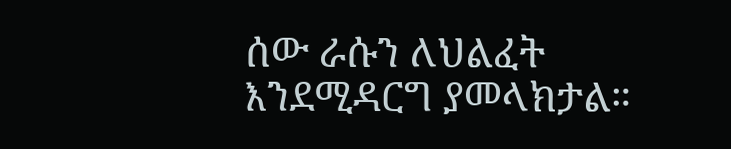ሰው ራሱን ለህልፈት እንደሚዳርግ ያመላክታል።